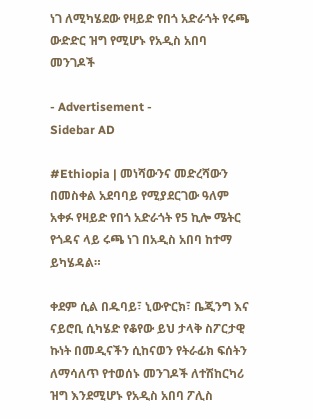ነገ ለሚካሄደው የዛይድ የበጎ አድራጎት የሩጫ ውድድር ዝግ የሚሆኑ የአዲስ አበባ መንገዶች

- Advertisement -
Sidebar AD

#Ethiopia | መነሻውንና መድረሻውን በመስቀል አደባባይ የሚያደርገው ዓለም አቀፉ የዛይድ የበጎ አድራጎት የ5 ኪሎ ሜትር የጎዳና ላይ ሩጫ ነገ በአዲስ አበባ ከተማ ይካሄዳል።

ቀደም ሲል በዱባይ፣ ኒውዮርክ፣ ቤጂንግ እና ናይሮቢ ሲካሄድ የቆየው ይህ ታላቅ ስፖርታዊ ኩነት በመዲናችን ሲከናወን የትራፊክ ፍሰትን ለማሳለጥ የተወሰኑ መንገዶች ለተሽከርካሪ ዝግ እንደሚሆኑ የአዲስ አበባ ፖሊስ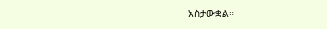አስታውቋል።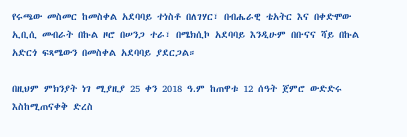የሩጫው መስመር ከመስቀል አደባባይ ተነስቶ በለገሃር፣ በብሔራዊ ቴአትር እና በቀድሞው ኢቢሲ መብራት በኩል ዞሮ በሠንጋ ተራ፣ በሜክሲኮ አደባባይ እንዲሁም በቡናና ሻይ በኩል አድርጎ ፍጻሜውን በመስቀል አደባባይ ያደርጋል።

በዚህም ምክንያት ነገ ሚያዚያ 25 ቀን 2018 ዓ.ም ከጠዋቱ 12 ሰዓት ጀምሮ ውድድሩ እስከሚጠናቀቅ ድረስ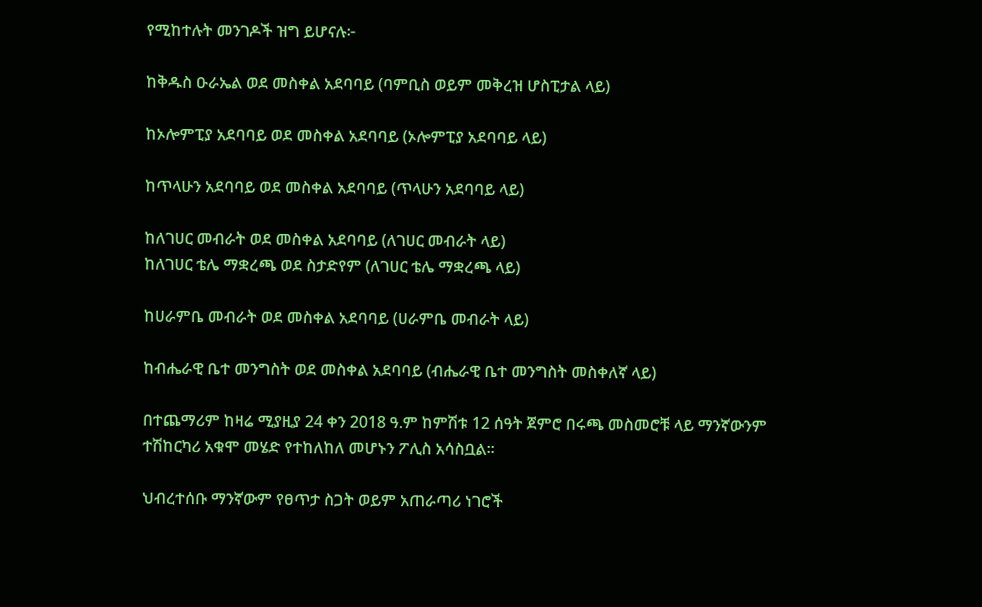የሚከተሉት መንገዶች ዝግ ይሆናሉ፦

ከቅዱስ ዑራኤል ወደ መስቀል አደባባይ (ባምቢስ ወይም መቅረዝ ሆስፒታል ላይ)

ከኦሎምፒያ አደባባይ ወደ መስቀል አደባባይ (ኦሎምፒያ አደባባይ ላይ)

ከጥላሁን አደባባይ ወደ መስቀል አደባባይ (ጥላሁን አደባባይ ላይ)

ከለገሀር መብራት ወደ መስቀል አደባባይ (ለገሀር መብራት ላይ)
ከለገሀር ቴሌ ማቋረጫ ወደ ስታድየም (ለገሀር ቴሌ ማቋረጫ ላይ)

ከሀራምቤ መብራት ወደ መስቀል አደባባይ (ሀራምቤ መብራት ላይ)

ከብሔራዊ ቤተ መንግስት ወደ መስቀል አደባባይ (ብሔራዊ ቤተ መንግስት መስቀለኛ ላይ)

በተጨማሪም ከዛሬ ሚያዚያ 24 ቀን 2018 ዓ.ም ከምሽቱ 12 ሰዓት ጀምሮ በሩጫ መስመሮቹ ላይ ማንኛውንም ተሽከርካሪ አቁሞ መሄድ የተከለከለ መሆኑን ፖሊስ አሳስቧል።

ህብረተሰቡ ማንኛውም የፀጥታ ስጋት ወይም አጠራጣሪ ነገሮች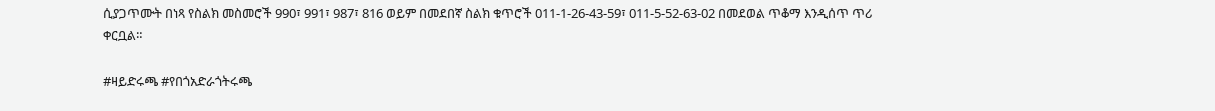ሲያጋጥሙት በነጻ የስልክ መስመሮች 990፣ 991፣ 987፣ 816 ወይም በመደበኛ ስልክ ቁጥሮች 011-1-26-43-59፣ 011-5-52-63-02 በመደወል ጥቆማ እንዲሰጥ ጥሪ ቀርቧል።

#ዛይድሩጫ #የበጎአድራጎትሩጫ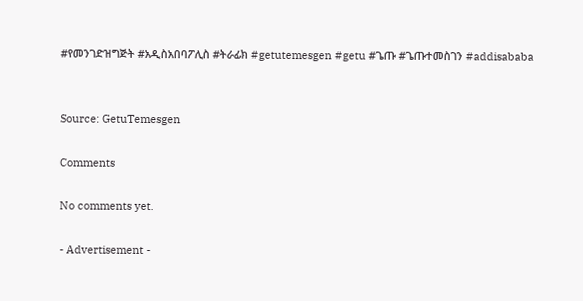#የመንገድዝግጅት #አዲስአበባፖሊስ #ትራፊክ #getutemesgen #getu #ጌጡ #ጌጡተመስገን #addisababa


Source: GetuTemesgen

Comments

No comments yet.

- Advertisement -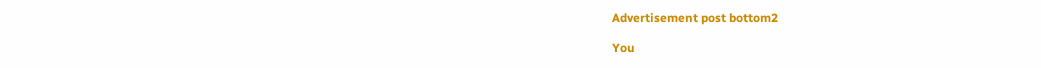Advertisement post bottom2

You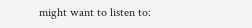might want to listen to: